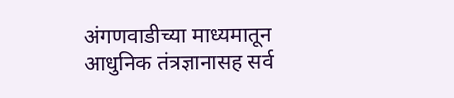अंगणवाडीच्या माध्यमातून आधुनिक तंत्रज्ञानासह सर्व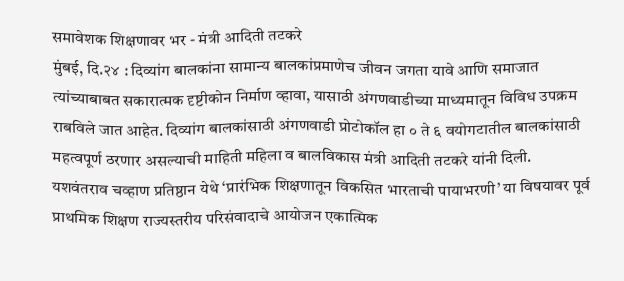समावेशक शिक्षणावर भर - मंत्री आदिती तटकरे
मुंबई, दि.२४ : दिव्यांग बालकांना सामान्य बालकांप्रमाणेच जीवन जगता यावे आणि समाजात त्यांच्याबाबत सकारात्मक दृष्टीकोन निर्माण व्हावा, यासाठी अंगणवाडीच्या माध्यमातून विविध उपक्रम राबविले जात आहेत. दिव्यांग बालकांसाठी अंगणवाडी प्रोटोकॉल हा ० ते ६ वयोगटातील बालकांसाठी महत्वपूर्ण ठरणार असल्याची माहिती महिला व बालविकास मंत्री आदिती तटकरे यांनी दिली.
यशवंतराव चव्हाण प्रतिष्ठान येथे ‘प्रारंभिक शिक्षणातून विकसित भारताची पायाभरणी’ या विषयावर पूर्व प्राथमिक शिक्षण राज्यस्तरीय परिसंवादाचे आयोजन एकात्मिक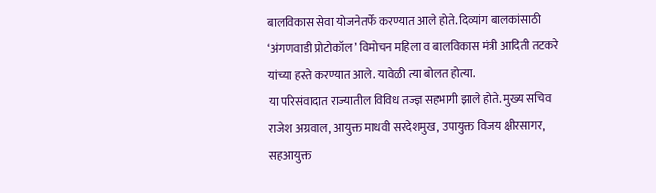बालविकास सेवा योजनेतर्फे करण्यात आले होते. दिव्यांग बालकांसाठी ‘अंगणवाडी प्रोटोकॉल’ विमोचन महिला व बालविकास मंत्री आदिती तटकरे यांच्या हस्ते करण्यात आले. यावेळी त्या बोलत होत्या.
या परिसंवादात राज्यातील विविध तज्ज्ञ सहभागी झाले होते. मुख्य सचिव राजेश अग्रवाल, आयुक्त माधवी सरदेशमुख, उपायुक्त विजय क्षीरसागर, सहआयुक्त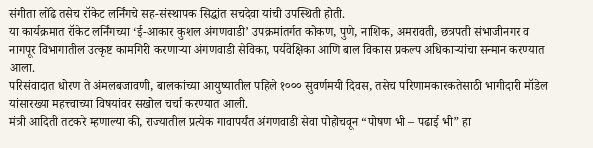संगीता लोंढे तसेच रॉकेट लर्निंगचे सह-संस्थापक सिद्धांत सचदेवा यांची उपस्थिती होती.
या कार्यक्रमात रॉकेट लर्निंगच्या ‘ई-आकार कुशल अंगणवाडी’ उपक्रमांतर्गत कोकण, पुणे, नाशिक, अमरावती, छत्रपती संभाजीनगर व नागपूर विभागातील उत्कृष्ट कामगिरी करणाऱ्या अंगणवाडी सेविका, पर्यवेक्षिका आणि बाल विकास प्रकल्प अधिकाऱ्यांचा सन्मान करण्यात आला.
परिसंवादात धोरण ते अंमलबजावणी, बालकांच्या आयुष्यातील पहिले १००० सुवर्णमयी दिवस, तसेच परिणामकारकतेसाठी भागीदारी मॉडेल यांसारख्या महत्त्वाच्या विषयांवर सखोल चर्चा करण्यात आली.
मंत्री आदिती तटकरे म्हणाल्या की, राज्यातील प्रत्येक गावापर्यंत अंगणवाडी सेवा पोहोचवून “पोषण भी – पढाई भी” हा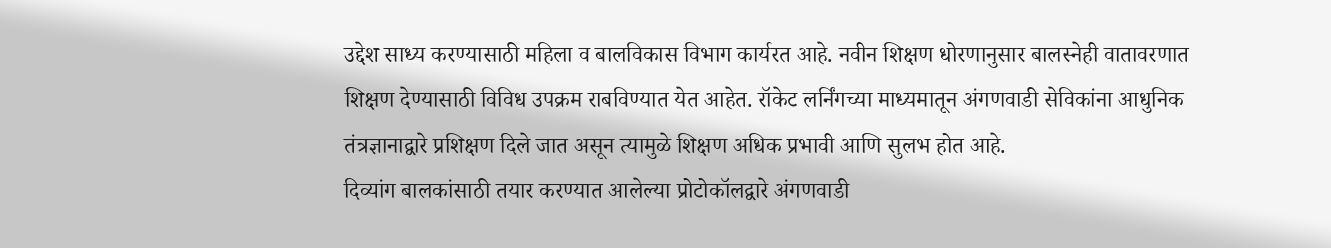उद्देश साध्य करण्यासाठी महिला व बालविकास विभाग कार्यरत आहे. नवीन शिक्षण धोरणानुसार बालस्नेही वातावरणात शिक्षण देण्यासाठी विविध उपक्रम राबविण्यात येत आहेत. रॉकेट लर्निंगच्या माध्यमातून अंगणवाडी सेविकांना आधुनिक तंत्रज्ञानाद्वारे प्रशिक्षण दिले जात असून त्यामुळे शिक्षण अधिक प्रभावी आणि सुलभ होत आहे.
दिव्यांग बालकांसाठी तयार करण्यात आलेल्या प्रोटोकॉलद्वारे अंगणवाडी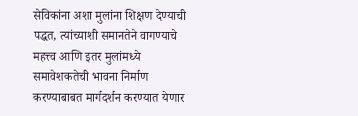सेविकांना अशा मुलांना शिक्षण देण्याची पद्धत, त्यांच्याशी समानतेने वागण्याचे महत्त्व आणि इतर मुलांमध्ये समावेशकतेची भावना निर्माण करण्याबाबत मार्गदर्शन करण्यात येणार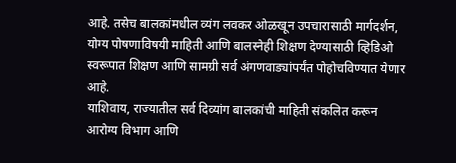आहे. तसेच बालकांमधील व्यंग लवकर ओळखून उपचारासाठी मार्गदर्शन, योग्य पोषणाविषयी माहिती आणि बालस्नेही शिक्षण देण्यासाठी व्हिडिओ स्वरूपात शिक्षण आणि सामग्री सर्व अंगणवाड्यांपर्यंत पोहोचविण्यात येणार आहे.
याशिवाय, राज्यातील सर्व दिव्यांग बालकांची माहिती संकलित करून आरोग्य विभाग आणि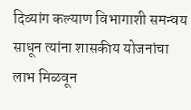दिव्यांग कल्याण विभागाशी समन्वय साधून त्यांना शासकीय योजनांचा लाभ मिळवून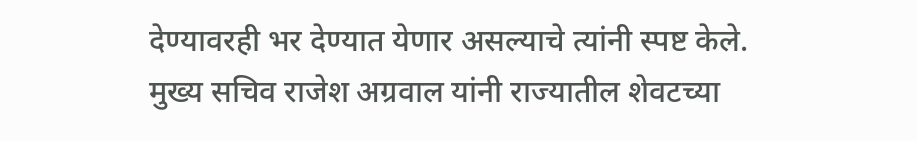देण्यावरही भर देण्यात येणार असल्याचे त्यांनी स्पष्ट केले.
मुख्य सचिव राजेश अग्रवाल यांनी राज्यातील शेवटच्या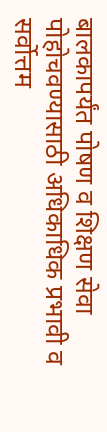बालकापर्यंत पोषण व शिक्षण सेवा पोहोचवण्यासाठी अधिकाधिक प्रभावी व सर्वोत्तम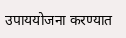उपाययोजना करण्यात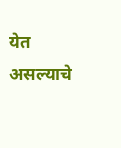येत असल्याचे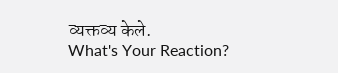व्यक्तव्य केले.
What's Your Reaction?